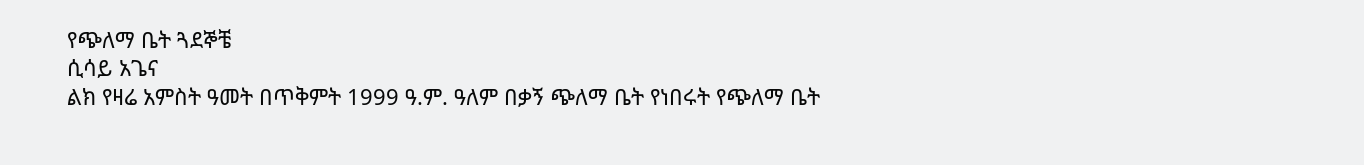የጭለማ ቤት ጓደኞቼ
ሲሳይ አጌና
ልክ የዛሬ አምስት ዓመት በጥቅምት 1999 ዓ.ም. ዓለም በቃኝ ጭለማ ቤት የነበሩት የጭለማ ቤት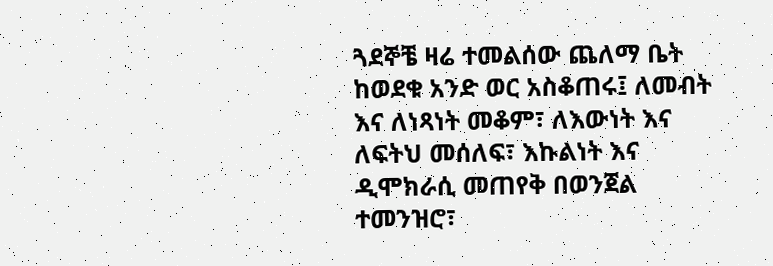ጓደኞቼ ዛሬ ተመልሰው ጨለማ ቤት ከወደቁ አንድ ወር አስቆጠሩ፤ ለመብት እና ለነጻነት መቆም፣ ለእውነት እና ለፍትህ መሰለፍ፣ እኩልነት እና ዲሞክራሲ መጠየቅ በወንጀል ተመንዝሮ፣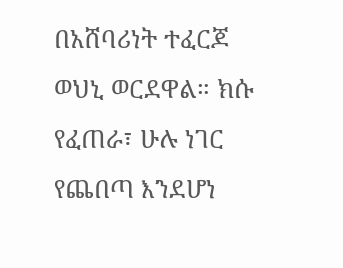በአሸባሪነት ተፈርጆ ወህኒ ወርደዋል። ክሱ የፈጠራ፣ ሁሉ ነገር የጨበጣ እንደሆነ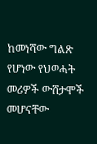ከመነሻው ግልጽ የሆነው የህወሓት መሪዎች ውሸታሞች መሆናቸው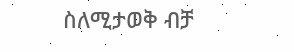ስለሚታወቅ ብቻ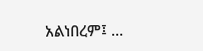አልነበረም፤ …